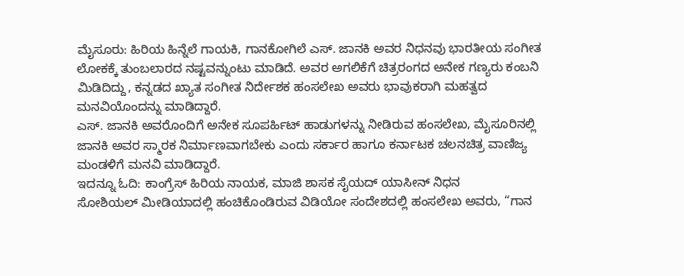ಮೈಸೂರು: ಹಿರಿಯ ಹಿನ್ನೆಲೆ ಗಾಯಕಿ, ಗಾನಕೋಗಿಲೆ ಎಸ್. ಜಾನಕಿ ಅವರ ನಿಧನವು ಭಾರತೀಯ ಸಂಗೀತ ಲೋಕಕ್ಕೆ ತುಂಬಲಾರದ ನಷ್ಟವನ್ನುಂಟು ಮಾಡಿದೆ. ಅವರ ಅಗಲಿಕೆಗೆ ಚಿತ್ರರಂಗದ ಅನೇಕ ಗಣ್ಯರು ಕಂಬನಿ ಮಿಡಿದಿದ್ದು, ಕನ್ನಡದ ಖ್ಯಾತ ಸಂಗೀತ ನಿರ್ದೇಶಕ ಹಂಸಲೇಖ ಅವರು ಭಾವುಕರಾಗಿ ಮಹತ್ವದ ಮನವಿಯೊಂದನ್ನು ಮಾಡಿದ್ದಾರೆ.
ಎಸ್. ಜಾನಕಿ ಅವರೊಂದಿಗೆ ಅನೇಕ ಸೂಪರ್ಹಿಟ್ ಹಾಡುಗಳನ್ನು ನೀಡಿರುವ ಹಂಸಲೇಖ, ಮೈಸೂರಿನಲ್ಲಿ ಜಾನಕಿ ಅವರ ಸ್ಮಾರಕ ನಿರ್ಮಾಣವಾಗಬೇಕು ಎಂದು ಸರ್ಕಾರ ಹಾಗೂ ಕರ್ನಾಟಕ ಚಲನಚಿತ್ರ ವಾಣಿಜ್ಯ ಮಂಡಳಿಗೆ ಮನವಿ ಮಾಡಿದ್ದಾರೆ.
ಇದನ್ನೂ ಓದಿ: ಕಾಂಗ್ರೆಸ್ ಹಿರಿಯ ನಾಯಕ, ಮಾಜಿ ಶಾಸಕ ಸೈಯದ್ ಯಾಸೀನ್ ನಿಧನ
ಸೋಶಿಯಲ್ ಮೀಡಿಯಾದಲ್ಲಿ ಹಂಚಿಕೊಂಡಿರುವ ವಿಡಿಯೋ ಸಂದೇಶದಲ್ಲಿ ಹಂಸಲೇಖ ಅವರು, “ಗಾನ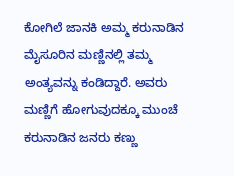ಕೋಗಿಲೆ ಜಾನಕಿ ಅಮ್ಮ ಕರುನಾಡಿನ ಮೈಸೂರಿನ ಮಣ್ಣಿನಲ್ಲಿ ತಮ್ಮ ಅಂತ್ಯವನ್ನು ಕಂಡಿದ್ದಾರೆ. ಅವರು ಮಣ್ಣಿಗೆ ಹೋಗುವುದಕ್ಕೂ ಮುಂಚೆ ಕರುನಾಡಿನ ಜನರು ಕಣ್ಣು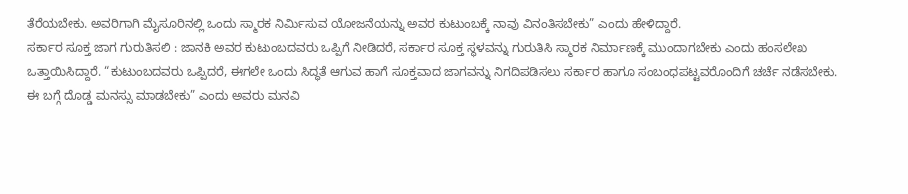ತೆರೆಯಬೇಕು. ಅವರಿಗಾಗಿ ಮೈಸೂರಿನಲ್ಲಿ ಒಂದು ಸ್ಮಾರಕ ನಿರ್ಮಿಸುವ ಯೋಜನೆಯನ್ನು ಅವರ ಕುಟುಂಬಕ್ಕೆ ನಾವು ವಿನಂತಿಸಬೇಕು” ಎಂದು ಹೇಳಿದ್ದಾರೆ.
ಸರ್ಕಾರ ಸೂಕ್ತ ಜಾಗ ಗುರುತಿಸಲಿ : ಜಾನಕಿ ಅವರ ಕುಟುಂಬದವರು ಒಪ್ಪಿಗೆ ನೀಡಿದರೆ, ಸರ್ಕಾರ ಸೂಕ್ತ ಸ್ಥಳವನ್ನು ಗುರುತಿಸಿ ಸ್ಮಾರಕ ನಿರ್ಮಾಣಕ್ಕೆ ಮುಂದಾಗಬೇಕು ಎಂದು ಹಂಸಲೇಖ ಒತ್ತಾಯಿಸಿದ್ದಾರೆ. “ಕುಟುಂಬದವರು ಒಪ್ಪಿದರೆ, ಈಗಲೇ ಒಂದು ಸಿದ್ಧತೆ ಆಗುವ ಹಾಗೆ ಸೂಕ್ತವಾದ ಜಾಗವನ್ನು ನಿಗದಿಪಡಿಸಲು ಸರ್ಕಾರ ಹಾಗೂ ಸಂಬಂಧಪಟ್ಟವರೊಂದಿಗೆ ಚರ್ಚೆ ನಡೆಸಬೇಕು. ಈ ಬಗ್ಗೆ ದೊಡ್ಡ ಮನಸ್ಸು ಮಾಡಬೇಕು” ಎಂದು ಅವರು ಮನವಿ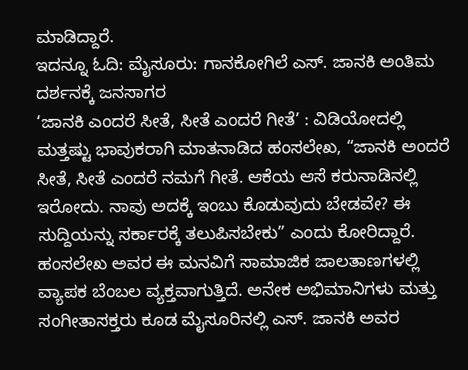ಮಾಡಿದ್ದಾರೆ.
ಇದನ್ನೂ ಓದಿ: ಮೈಸೂರು: ಗಾನಕೋಗಿಲೆ ಎಸ್. ಜಾನಕಿ ಅಂತಿಮ ದರ್ಶನಕ್ಕೆ ಜನಸಾಗರ
‘ಜಾನಕಿ ಎಂದರೆ ಸೀತೆ, ಸೀತೆ ಎಂದರೆ ಗೀತೆ’ : ವಿಡಿಯೋದಲ್ಲಿ ಮತ್ತಷ್ಟು ಭಾವುಕರಾಗಿ ಮಾತನಾಡಿದ ಹಂಸಲೇಖ, “ಜಾನಕಿ ಅಂದರೆ ಸೀತೆ, ಸೀತೆ ಎಂದರೆ ನಮಗೆ ಗೀತೆ. ಆಕೆಯ ಆಸೆ ಕರುನಾಡಿನಲ್ಲಿ ಇರೋದು. ನಾವು ಅದಕ್ಕೆ ಇಂಬು ಕೊಡುವುದು ಬೇಡವೇ? ಈ ಸುದ್ದಿಯನ್ನು ಸರ್ಕಾರಕ್ಕೆ ತಲುಪಿಸಬೇಕು” ಎಂದು ಕೋರಿದ್ದಾರೆ.
ಹಂಸಲೇಖ ಅವರ ಈ ಮನವಿಗೆ ಸಾಮಾಜಿಕ ಜಾಲತಾಣಗಳಲ್ಲಿ ವ್ಯಾಪಕ ಬೆಂಬಲ ವ್ಯಕ್ತವಾಗುತ್ತಿದೆ. ಅನೇಕ ಅಭಿಮಾನಿಗಳು ಮತ್ತು ಸಂಗೀತಾಸಕ್ತರು ಕೂಡ ಮೈಸೂರಿನಲ್ಲಿ ಎಸ್. ಜಾನಕಿ ಅವರ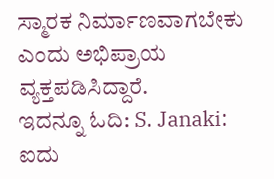ಸ್ಮಾರಕ ನಿರ್ಮಾಣವಾಗಬೇಕು ಎಂದು ಅಭಿಪ್ರಾಯ ವ್ಯಕ್ತಪಡಿಸಿದ್ದಾರೆ.
ಇದನ್ನೂ ಓದಿ: S. Janaki: ಐದು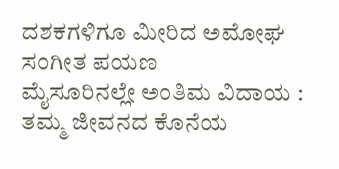ದಶಕಗಳಿಗೂ ಮೀರಿದ ಅಮೋಘ ಸಂಗೀತ ಪಯಣ
ಮೈಸೂರಿನಲ್ಲೇ ಅಂತಿಮ ವಿದಾಯ : ತಮ್ಮ ಜೀವನದ ಕೊನೆಯ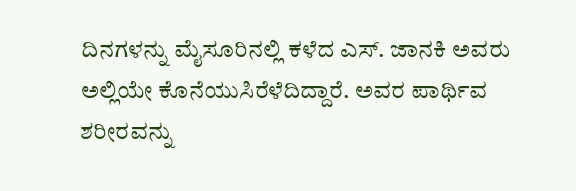ದಿನಗಳನ್ನು ಮೈಸೂರಿನಲ್ಲಿ ಕಳೆದ ಎಸ್. ಜಾನಕಿ ಅವರು ಅಲ್ಲಿಯೇ ಕೊನೆಯುಸಿರೆಳೆದಿದ್ದಾರೆ. ಅವರ ಪಾರ್ಥಿವ ಶರೀರವನ್ನು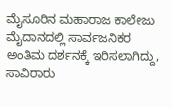ಮೈಸೂರಿನ ಮಹಾರಾಜ ಕಾಲೇಜು ಮೈದಾನದಲ್ಲಿ ಸಾರ್ವಜನಿಕರ ಅಂತಿಮ ದರ್ಶನಕ್ಕೆ ಇರಿಸಲಾಗಿದ್ದು, ಸಾವಿರಾರು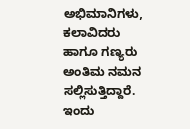ಅಭಿಮಾನಿಗಳು, ಕಲಾವಿದರು ಹಾಗೂ ಗಣ್ಯರು ಅಂತಿಮ ನಮನ ಸಲ್ಲಿಸುತ್ತಿದ್ದಾರೆ.
ಇಂದು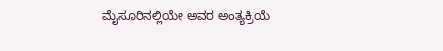ಮೈಸೂರಿನಲ್ಲಿಯೇ ಅವರ ಅಂತ್ಯಕ್ರಿಯೆ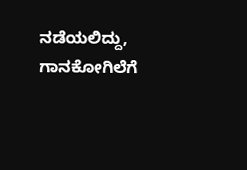ನಡೆಯಲಿದ್ದು, ಗಾನಕೋಗಿಲೆಗೆ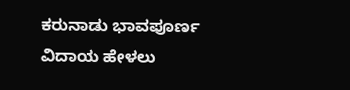ಕರುನಾಡು ಭಾವಪೂರ್ಣ ವಿದಾಯ ಹೇಳಲು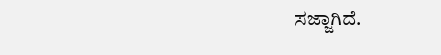ಸಜ್ಜಾಗಿದೆ.